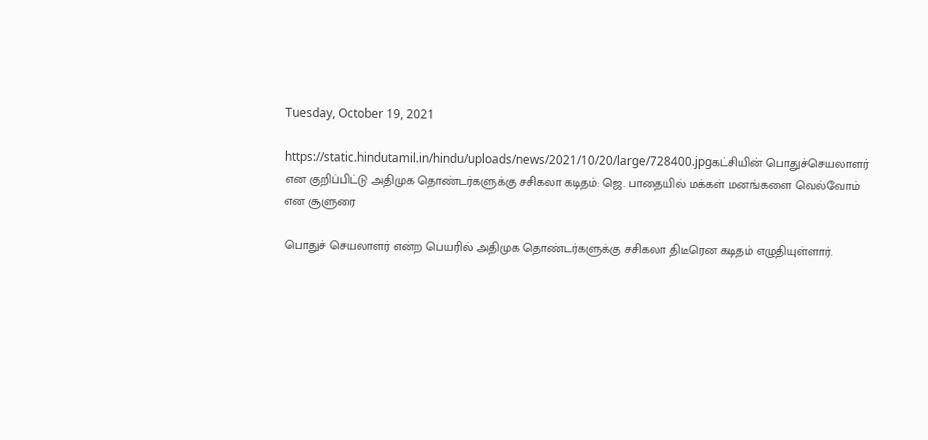Tuesday, October 19, 2021

https://static.hindutamil.in/hindu/uploads/news/2021/10/20/large/728400.jpgகட்சியின் பொதுச்செயலாளர் என குறிப்பிட்டு அதிமுக தொண்டர்களுக்கு சசிகலா கடிதம்: ஜெ. பாதையில் மக்கள் மனங்களை வெல்வோம் என சூளுரை

பொதுச் செயலாளர் என்ற பெயரில் அதிமுக தொண்டர்களுக்கு சசிகலா திடீரென கடிதம் எழுதியுள்ளார்.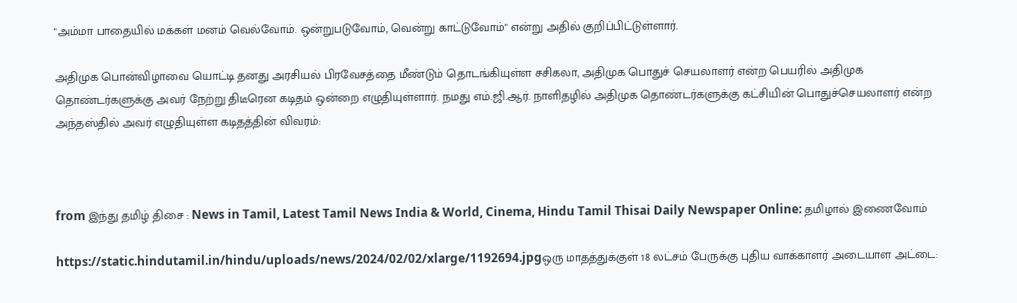"அம்மா பாதையில் மக்கள் மனம் வெல்வோம். ஒன்றுபடுவோம், வென்று காட்டுவோம்" என்று அதில் குறிப்பிட்டுள்ளார்.

அதிமுக பொன்விழாவை யொட்டி தனது அரசியல் பிரவேசத்தை மீண்டும் தொடங்கியுள்ள சசிகலா, அதிமுக பொதுச் செயலாளர் என்ற பெயரில் அதிமுக தொண்டர்களுக்கு அவர் நேற்று திடீரென கடிதம் ஒன்றை எழுதியுள்ளார். நமது எம்.ஜி.ஆர். நாளிதழில் அதிமுக தொண்டர்களுக்கு கட்சியின் பொதுச்செயலாளர் என்ற அந்தஸ்தில் அவர் எழுதியுள்ள கடிதத்தின் விவரம்:



from இந்து தமிழ் திசை : News in Tamil, Latest Tamil News India & World, Cinema, Hindu Tamil Thisai Daily Newspaper Online: தமிழால் இணைவோம்

https://static.hindutamil.in/hindu/uploads/news/2024/02/02/xlarge/1192694.jpgஒரு மாதத்துக்குள் 18 லட்சம் பேருக்கு புதிய வாக்காளர் அடையாள அட்டை: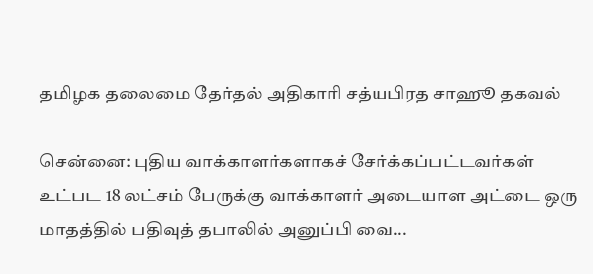தமிழக தலைமை தேர்தல் அதிகாரி சத்யபிரத சாஹூ தகவல்

சென்னை: புதிய வாக்காளர்களாகச் சேர்க்கப்பட்டவர்கள் உட்பட 18 லட்சம் பேருக்கு வாக்காளர் அடையாள அட்டை ஒரு மாதத்தில் பதிவுத் தபாலில் அனுப்பி வை...